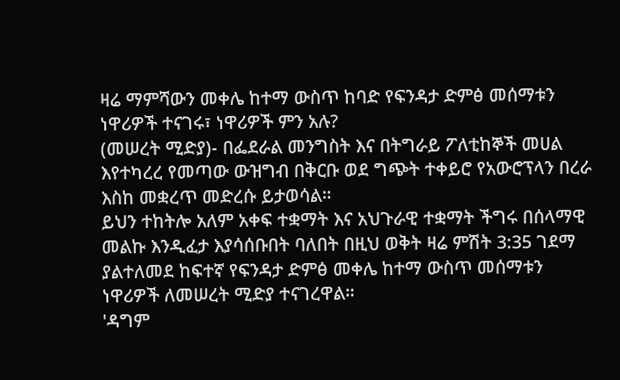ዛሬ ማምሻውን መቀሌ ከተማ ውስጥ ከባድ የፍንዳታ ድምፅ መሰማቱን ነዋሪዎች ተናገሩ፣ ነዋሪዎች ምን አሉ?
(መሠረት ሚድያ)- በፌደራል መንግስት እና በትግራይ ፖለቲከኞች መሀል እየተካረረ የመጣው ውዝግብ በቅርቡ ወደ ግጭት ተቀይሮ የአውሮፕላን በረራ እስከ መቋረጥ መድረሱ ይታወሳል።
ይህን ተከትሎ አለም አቀፍ ተቋማት እና አህጉራዊ ተቋማት ችግሩ በሰላማዊ መልኩ እንዲፈታ እያሳሰቡበት ባለበት በዚህ ወቅት ዛሬ ምሽት 3:35 ገደማ ያልተለመደ ከፍተኛ የፍንዳታ ድምፅ መቀሌ ከተማ ውስጥ መሰማቱን ነዋሪዎች ለመሠረት ሚድያ ተናገረዋል።
'ዳግም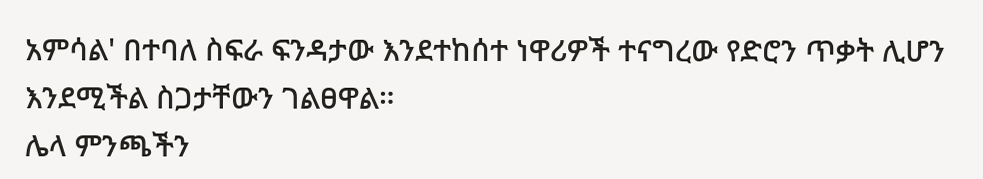አምሳል' በተባለ ስፍራ ፍንዳታው እንደተከሰተ ነዋሪዎች ተናግረው የድሮን ጥቃት ሊሆን እንደሚችል ስጋታቸውን ገልፀዋል።
ሌላ ምንጫችን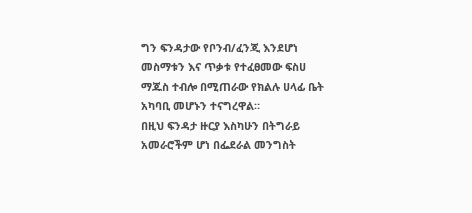ግን ፍንዳታው የቦንብ/ፈንጂ እንደሆነ መስማቱን እና ጥቃቱ የተፈፀመው ፍስሀ ማጁስ ተብሎ በሚጠራው የክልሉ ሀላፊ ቤት አካባቢ መሆኑን ተናግረዋል።
በዚህ ፍንዳታ ዙርያ እስካሁን በትግራይ አመራሮችም ሆነ በፌደራል መንግስት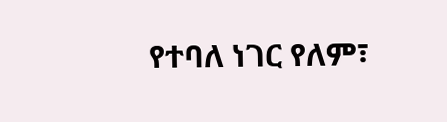የተባለ ነገር የለም፣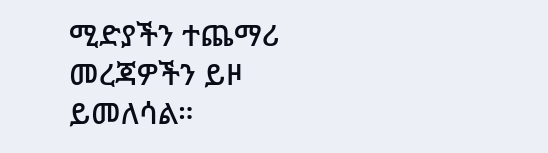ሚድያችን ተጨማሪ መረጃዎችን ይዞ ይመለሳል።